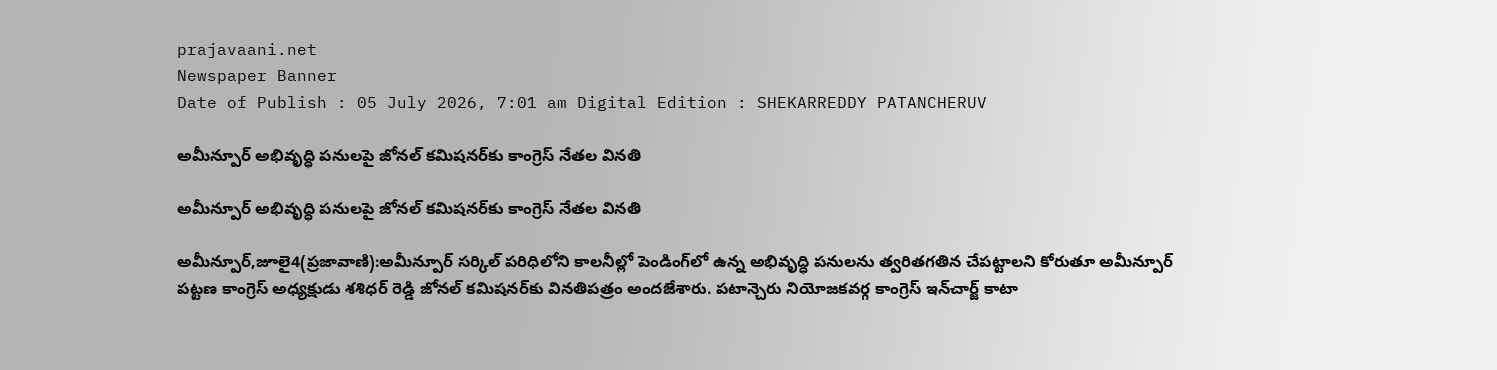prajavaani.net
Newspaper Banner
Date of Publish : 05 July 2026, 7:01 am Digital Edition : SHEKARREDDY PATANCHERUV

అమీన్పూర్ అభివృద్ధి పనులపై జోనల్ కమిషనర్‌కు కాంగ్రెస్ నేతల వినతి

అమీన్పూర్ అభివృద్ధి పనులపై జోనల్ కమిషనర్‌కు కాంగ్రెస్ నేతల వినతి

అమీన్పూర్,జూలై4(ప్రజావాణి):అమీన్పూర్ సర్కిల్ పరిధిలోని కాలనీల్లో పెండింగ్‌లో ఉన్న అభివృద్ధి పనులను త్వరితగతిన చేపట్టాలని కోరుతూ అమీన్పూర్ పట్టణ కాంగ్రెస్ అధ్యక్షుడు శశిధర్ రెడ్డి జోనల్ కమిషనర్‌కు వినతిపత్రం అందజేశారు. పటాన్చెరు నియోజకవర్గ కాంగ్రెస్ ఇన్‌చార్జ్ కాటా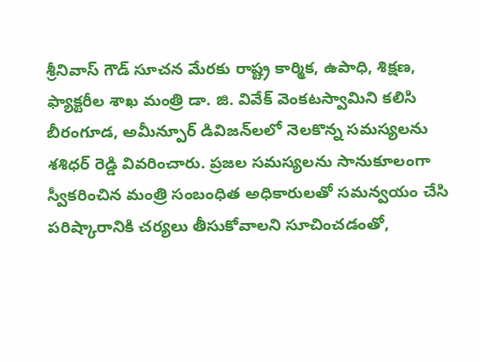శ్రీనివాస్ గౌడ్ సూచన మేరకు రాష్ట్ర కార్మిక, ఉపాధి, శిక్షణ, ఫ్యాక్టరీల శాఖ మంత్రి డా. జి. వివేక్ వెంకటస్వామిని కలిసి బీరంగూడ, అమీన్పూర్ డివిజన్‌లలో నెలకొన్న సమస్యలను శశిధర్ రెడ్డి వివరించారు. ప్రజల సమస్యలను సానుకూలంగా స్వీకరించిన మంత్రి సంబంధిత అధికారులతో సమన్వయం చేసి పరిష్కారానికి చర్యలు తీసుకోవాలని సూచించడంతో,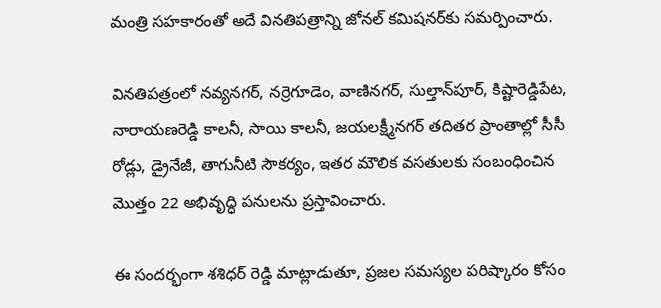మంత్రి సహకారంతో అదే వినతిపత్రాన్ని జోనల్ కమిషనర్‌కు సమర్పించారు.

వినతిపత్రంలో నవ్యనగర్, నర్రెగూడెం, వాణినగర్, సుల్తాన్‌పూర్, కిష్టారెడ్డిపేట, నారాయణరెడ్డి కాలనీ, సాయి కాలనీ, జయలక్ష్మీనగర్ తదితర ప్రాంతాల్లో సీసీ రోడ్లు, డ్రైనేజీ, తాగునీటి సౌకర్యం, ఇతర మౌలిక వసతులకు సంబంధించిన మొత్తం 22 అభివృద్ధి పనులను ప్రస్తావించారు.

ఈ సందర్భంగా శశిధర్ రెడ్డి మాట్లాడుతూ, ప్రజల సమస్యల పరిష్కారం కోసం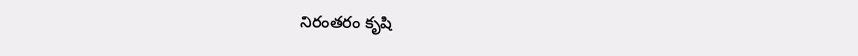నిరంతరం కృషి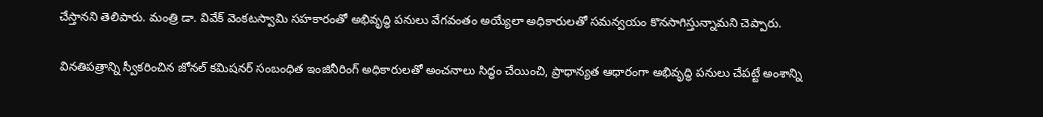చేస్తానని తెలిపారు. మంత్రి డా. వివేక్ వెంకటస్వామి సహకారంతో అభివృద్ధి పనులు వేగవంతం అయ్యేలా అధికారులతో సమన్వయం కొనసాగిస్తున్నామని చెప్పారు.

వినతిపత్రాన్ని స్వీకరించిన జోనల్ కమిషనర్ సంబంధిత ఇంజినీరింగ్ అధికారులతో అంచనాలు సిద్ధం చేయించి, ప్రాధాన్యత ఆధారంగా అభివృద్ధి పనులు చేపట్టే అంశాన్ని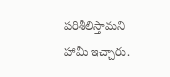పరిశీలిస్తామని హామీ ఇచ్చారు.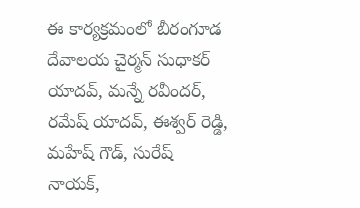ఈ కార్యక్రమంలో బీరంగూడ దేవాలయ చైర్మన్ సుధాకర్ యాదవ్, మన్నే రవీందర్, రమేష్ యాదవ్, ఈశ్వర్ రెడ్డి, మహేష్ గౌడ్, సురేష్ నాయక్,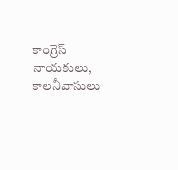కాంగ్రెస్ నాయకులు, కాలనీవాసులు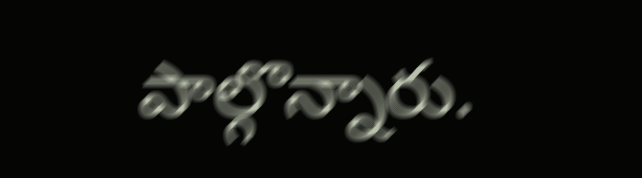పాల్గొన్నారు.